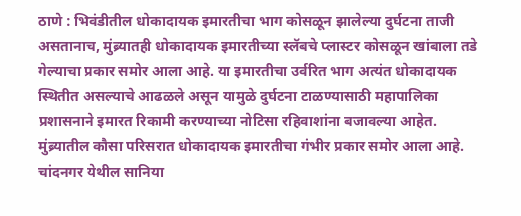ठाणे : भिवंडीतील धोकादायक इमारतीचा भाग कोसळून झालेल्या दुर्घटना ताजी असतानाच, मुंब्र्यातही धोकादायक इमारतीच्या स्लॅबचे प्लास्टर कोसळून खांबाला तडे गेल्याचा प्रकार समोर आला आहे. या इमारतीचा उर्वरित भाग अत्यंत धोकादायक स्थितीत असल्याचे आढळले असून यामुळे दुर्घटना टाळण्यासाठी महापालिका प्रशासनाने इमारत रिकामी करण्याच्या नोटिसा रहिवाशांना बजावल्या आहेत.
मुंब्र्यातील कौसा परिसरात धोकादायक इमारतीचा गंभीर प्रकार समोर आला आहे. चांदनगर येथील सानिया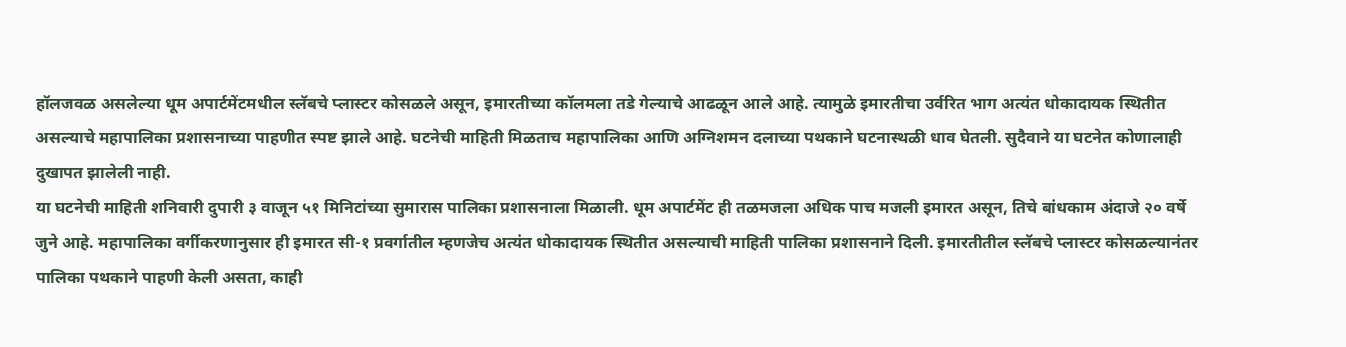हॉलजवळ असलेल्या धूम अपार्टमेंटमधील स्लॅबचे प्लास्टर कोसळले असून, इमारतीच्या कॉलमला तडे गेल्याचे आढळून आले आहे. त्यामुळे इमारतीचा उर्वरित भाग अत्यंत धोकादायक स्थितीत असल्याचे महापालिका प्रशासनाच्या पाहणीत स्पष्ट झाले आहे. घटनेची माहिती मिळताच महापालिका आणि अग्निशमन दलाच्या पथकाने घटनास्थळी धाव घेतली. सुदैवाने या घटनेत कोणालाही दुखापत झालेली नाही.
या घटनेची माहिती शनिवारी दुपारी ३ वाजून ५१ मिनिटांच्या सुमारास पालिका प्रशासनाला मिळाली. धूम अपार्टमेंट ही तळमजला अधिक पाच मजली इमारत असून, तिचे बांधकाम अंदाजे २० वर्षे जुने आहे. महापालिका वर्गीकरणानुसार ही इमारत सी-१ प्रवर्गातील म्हणजेच अत्यंत धोकादायक स्थितीत असल्याची माहिती पालिका प्रशासनाने दिली. इमारतीतील स्लॅबचे प्लास्टर कोसळल्यानंतर पालिका पथकाने पाहणी केली असता, काही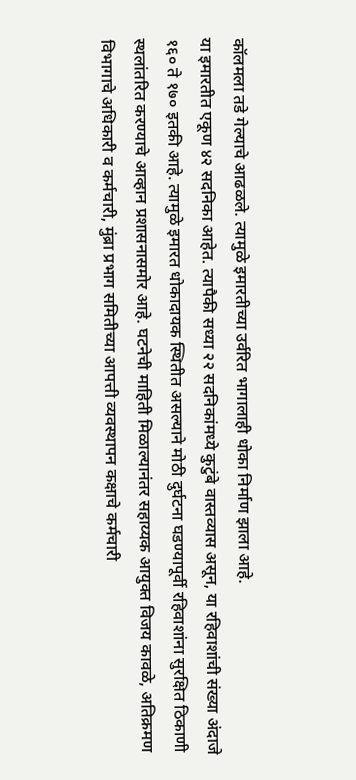कॉलमला तडे गेल्याचे आढळले. त्यामुळे इमारतीच्या उर्वरित भागालाही धोका निर्माण झाला आहे.
या इमारतीत एकूण ४२ सदनिका आहेत. त्यापैकी सध्या २२ सदनिकांमध्ये कुटुंबे वास्तव्यास असून, या रहिवाशांची संख्या अंदाजे १६० ते १७० इतकी आहे. त्यामुळे इमारत धोकादायक स्थितीत असल्याने मोठी दुर्घटना घडण्यापूर्वी रहिवाशांना सुरक्षित ठिकाणी स्थलांतरित करण्याचे आव्हान प्रशासनासमोर आहे. घटनेची माहिती मिळाल्यानंतर सहाय्यक आयुक्त विजय कावळे, अतिक्रमण विभागाचे अधिकारी व कर्मचारी, मुंब्रा प्रभाग समितीच्या आपत्ती व्यवस्थापन कक्षाचे कर्मचारी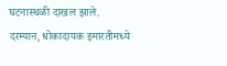घटनास्थळी दाखल झाले.
दरम्यान, धोकादायक इमारतीमध्ये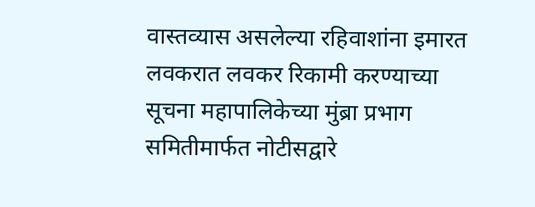वास्तव्यास असलेल्या रहिवाशांना इमारत लवकरात लवकर रिकामी करण्याच्या सूचना महापालिकेच्या मुंब्रा प्रभाग समितीमार्फत नोटीसद्वारे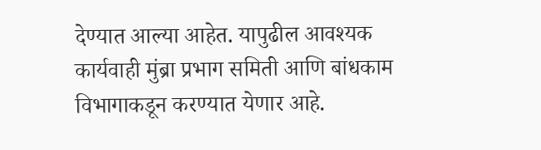देण्यात आल्या आहेत. यापुढील आवश्यक कार्यवाही मुंब्रा प्रभाग समिती आणि बांधकाम विभागाकडून करण्यात येणार आहे.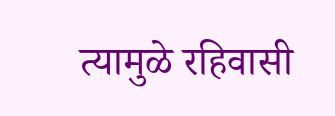त्यामुळे रहिवासी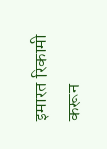इमारत रिकामी करून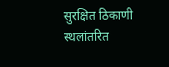सुरक्षित ठिकाणी स्थलांतरित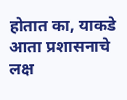होतात का, याकडे आता प्रशासनाचे लक्ष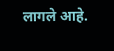लागले आहे.